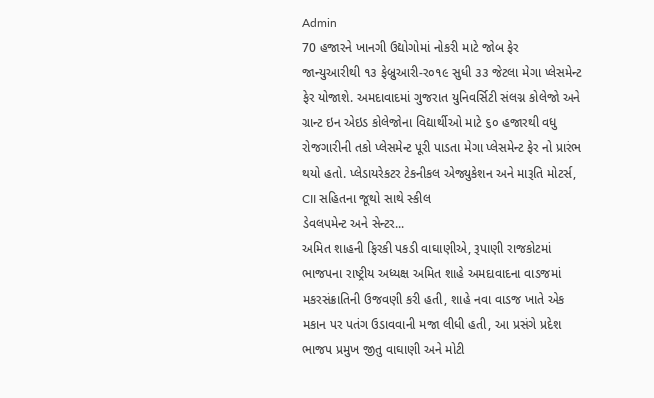Admin
70 હજારને ખાનગી ઉદ્યોગોમાં નોકરી માટે જોબ ફેર
જાન્યુઆરીથી ૧૩ ફેબ્રુઆરી-ર૦૧૯ સુધી ૩૩ જેટલા મેગા પ્લેસમેન્ટ ફેર યોજાશે. અમદાવાદમાં ગુજરાત યુનિવર્સિટી સંલગ્ન કોલેજો અને ગ્રાન્ટ ઇન એઇડ કોલેજોના વિદ્યાર્થીઓ માટે ૬૦ હજારથી વધુ રોજગારીની તકો પ્લેસમેન્ટ પૂરી પાડતા મેગા પ્લેસમેન્ટ ફેર નો પ્રારંભ થયો હતો. પ્લેડાયરેકટર ટેકનીકલ એજ્યુકેશન અને મારૂતિ મોટર્સ, CII સહિતના જૂથો સાથે સ્કીલ
ડેવલપમેન્ટ અને સેન્ટર...
અમિત શાહની ફિરકી પકડી વાઘાણીએ, રૂપાણી રાજકોટમાં
ભાજપના રાષ્ટ્રીય અધ્યક્ષ અમિત શાહે અમદાવાદના વાડજમાં મકરસંક્રાતિની ઉજવણી કરી હતી, શાહે નવા વાડજ ખાતે એક મકાન પર પતંગ ઉડાવવાની મજા લીધી હતી, આ પ્રસંગે પ્રદેશ ભાજપ પ્રમુખ જીતુ વાઘાણી અને મોટી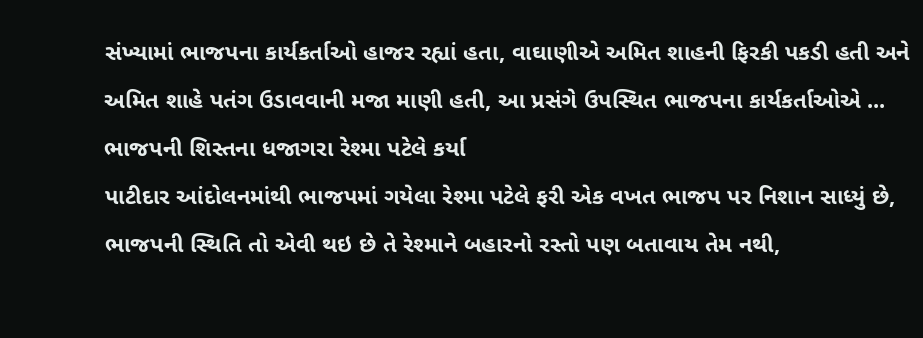સંખ્યામાં ભાજપના કાર્યકર્તાઓ હાજર રહ્યાં હતા, વાઘાણીએ અમિત શાહની ફિરકી પકડી હતી અને અમિત શાહે પતંગ ઉડાવવાની મજા માણી હતી, આ પ્રસંગે ઉપસ્થિત ભાજપના કાર્યકર્તાઓએ ...
ભાજપની શિસ્તના ધજાગરા રેશ્મા પટેલે કર્યા
પાટીદાર આંદોલનમાંથી ભાજપમાં ગયેલા રેશ્મા પટેલે ફરી એક વખત ભાજપ પર નિશાન સાધ્યું છે, ભાજપની સ્થિતિ તો એવી થઇ છે તે રેશ્માને બહારનો રસ્તો પણ બતાવાય તેમ નથી,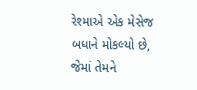રેશ્માએ એક મેસેજ બધાને મોકલ્યો છે, જેમાં તેમને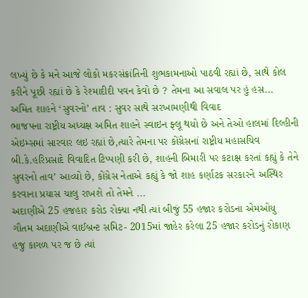લખ્યું છે કે મને આજે લોકો મકરસંક્રાંતિની શુભકામનાઓ પાઠવી રહ્યાં છે, સાથે કોલ કરીને પૂછી રહ્યાં છે કે રેશ્માદીદી પવન કેવો છે ? તેમના આ સવાલ પર હું હસ...
અમિત શાહને ‘સુવરનો’ તાવ : સુવર સાથે સરખામણીથી વિવાદ
ભાજપના રાષ્ટ્રીય અધ્યક્ષ અમિત શાહને સ્વાઇન ફ્લૂ થયો છે અને તેઓ હાલમાં દિલ્હીની એઇમ્સમાં સારવાર લઇ રહ્યાં છે,ત્યારે તેમના પર કોંગ્રેસનાં રાષ્ટ્રીય મહાસચિવ બી.કે.હરિપ્રસાદે વિવાદિત ટિપ્પણી કરી છે, શાહની બિમારી પર કટાક્ષ કરતાં કહ્યું કે તેને સુવરનો તાવ’ આવ્યો છે, કોંગ્રેસ નેતાએ કહ્યું કે જો શાહ કર્ણાટક સરકારને અસ્થિર કરવાના પ્રયાસ ચાલુ રાખશે તો તેમને ...
અદાણીએ 25 હજહાર કરોડ રોક્યા નથી ત્યાં બીજું 55 હજાર કરોડના એમઓયુ
ગૌતમ અદાણીએ વાઈબ્રન્ટ સમિટ- 2015માં જાહેર કરેલા 25 હજાર કરોડનું રોકાણ હજુ કાગળ પર જ છે ત્યાં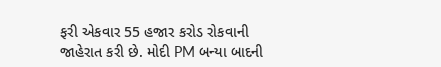ફરી એકવાર 55 હજાર કરોડ રોકવાની જાહેરાત કરી છે. મોદી PM બન્યા બાદની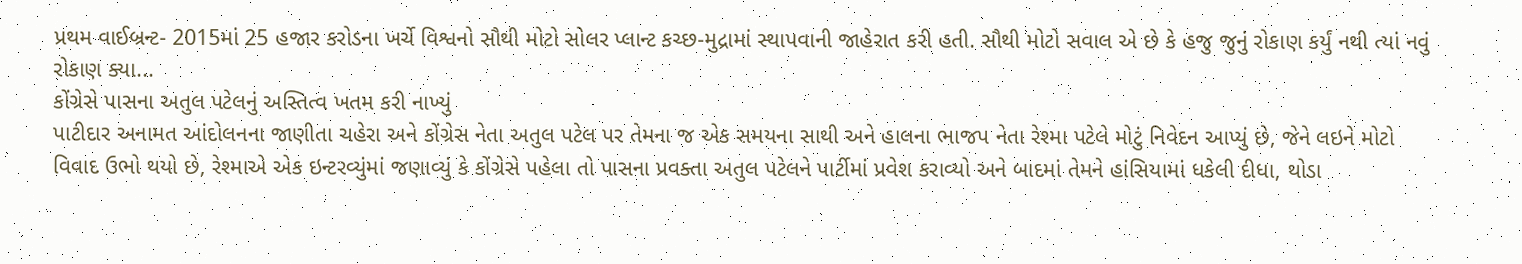પ્રથમ વાઈબ્રન્ટ- 2015માં 25 હજાર કરોડના ખર્ચે વિશ્વનો સૌથી મોટો સોલર પ્લાન્ટ કચ્છ-મુદ્રામાં સ્થાપવાની જાહેરાત કરી હતી. સૌથી મોટો સવાલ એ છે કે હજુ જુનું રોકાણ કર્યું નથી ત્યાં નવું રોકાણ ક્યા...
કોંગ્રેસે પાસના અતુલ પટેલનું અસ્તિત્વ ખતમ કરી નાખ્યું
પાટીદાર અનામત આંદોલનના જાણીતા ચહેરા અને કોંગ્રેસ નેતા અતુલ પટેલ પર તેમના જ એક સમયના સાથી અને હાલના ભાજપ નેતા રેશ્મા પટેલે મોટું નિવેદન આપ્યું છે, જેને લઇને મોટો વિવાદ ઉભો થયો છે, રેશ્માએ એક ઇન્ટરવ્યુંમાં જણાવ્યું કે કોંગ્રેસે પહેલા તો પાસના પ્રવક્તા અતુલ પટેલને પાર્ટીમાં પ્રવેશ કરાવ્યો અને બાદમાં તેમને હાંસિયામાં ધકેલી દીધા, થોડા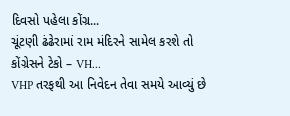દિવસો પહેલા કોંગ્ર...
ચૂંટણી ઢંઢેરામાં રામ મંદિરને સામેલ કરશે તો કોંગ્રેસને ટેકો – VH...
VHP તરફથી આ નિવેદન તેવા સમયે આવ્યું છે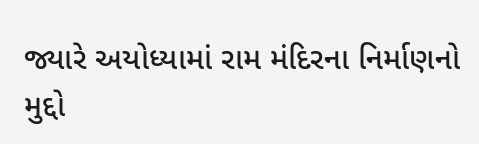જ્યારે અયોધ્યામાં રામ મંદિરના નિર્માણનો મુદ્દો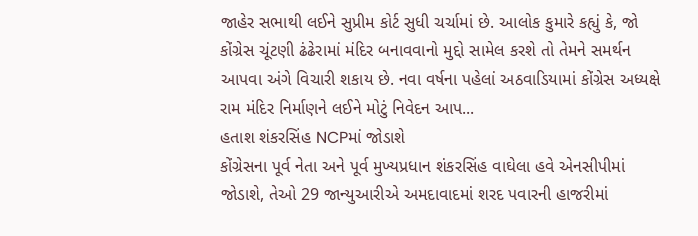જાહેર સભાથી લઈને સુપ્રીમ કોર્ટ સુધી ચર્ચામાં છે. આલોક કુમારે કહ્યું કે, જો કોંગ્રેસ ચૂંટણી ઢંઢેરામાં મંદિર બનાવવાનો મુદ્દો સામેલ કરશે તો તેમને સમર્થન આપવા અંગે વિચારી શકાય છે. નવા વર્ષના પહેલાં અઠવાડિયામાં કોંગ્રેસ અધ્યક્ષે રામ મંદિર નિર્માણને લઈને મોટું નિવેદન આપ...
હતાશ શંકરસિંહ NCPમાં જોડાશે
કોંગ્રેસના પૂર્વ નેતા અને પૂર્વ મુખ્યપ્રધાન શંકરસિંહ વાઘેલા હવે એનસીપીમાં જોડાશે, તેઓ 29 જાન્યુઆરીએ અમદાવાદમાં શરદ પવારની હાજરીમાં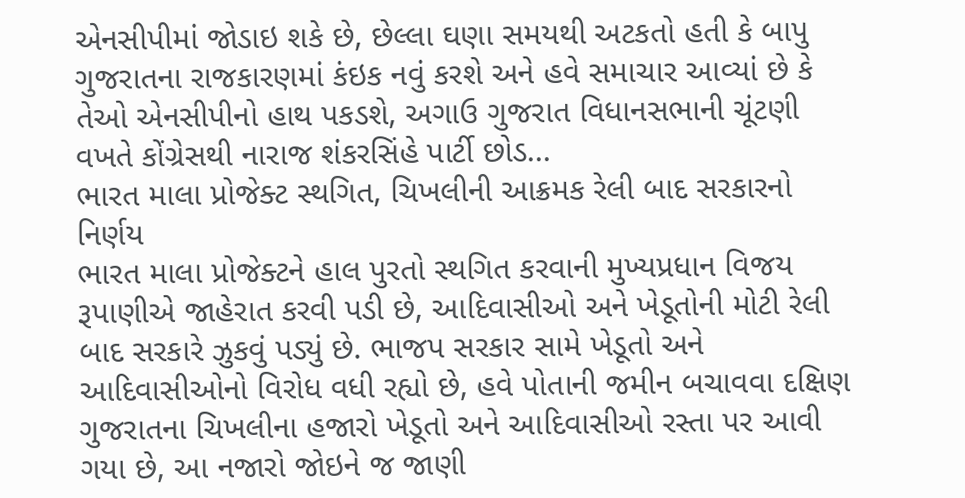એનસીપીમાં જોડાઇ શકે છે, છેલ્લા ઘણા સમયથી અટકતો હતી કે બાપુ ગુજરાતના રાજકારણમાં કંઇક નવું કરશે અને હવે સમાચાર આવ્યાં છે કે તેઓ એનસીપીનો હાથ પકડશે, અગાઉ ગુજરાત વિધાનસભાની ચૂંટણી વખતે કોંગ્રેસથી નારાજ શંકરસિંહે પાર્ટી છોડ...
ભારત માલા પ્રોજેક્ટ સ્થગિત, ચિખલીની આક્રમક રેલી બાદ સરકારનો નિર્ણય
ભારત માલા પ્રોજેક્ટને હાલ પુરતો સ્થગિત કરવાની મુખ્યપ્રધાન વિજય રૂપાણીએ જાહેરાત કરવી પડી છે, આદિવાસીઓ અને ખેડૂતોની મોટી રેલી બાદ સરકારે ઝુકવું પડ્યું છે. ભાજપ સરકાર સામે ખેડૂતો અને આદિવાસીઓનો વિરોધ વધી રહ્યો છે, હવે પોતાની જમીન બચાવવા દક્ષિણ ગુજરાતના ચિખલીના હજારો ખેડૂતો અને આદિવાસીઓ રસ્તા પર આવી ગયા છે, આ નજારો જોઇને જ જાણી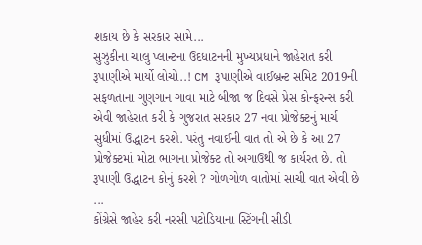શકાય છે કે સરકાર સામે...
સુઝુકીના ચાલુ પ્લાન્ટના ઉદધાટનની મુખ્યપ્રધાને જાહેરાત કરી
રૂપાણીએ માર્યો લોચો..! CM રૂપાણીએ વાઈબ્રન્ટ સમિટ 2019ની સફળતાના ગુણગાન ગાવા માટે બીજા જ દિવસે પ્રેસ કોન્ફરન્સ કરી એવી જાહેરાત કરી કે ગુજરાત સરકાર 27 નવા પ્રોજેક્ટનું માર્ચ સુધીમાં ઉદ્ધાટન કરશે. પરંતુ નવાઈની વાત તો એ છે કે આ 27 પ્રોજેક્ટમાં મોટા ભાગના પ્રોજેક્ટ તો અગાઉથી જ કાર્યરત છે. તો રૂપાણી ઉદ્ધાટન કોનું કરશે ? ગોળગોળ વાતોમાં સાચી વાત એવી છે ...
કોંગ્રેસે જાહેર કરી નરસી પટોડિયાના સ્ટિંગની સીડી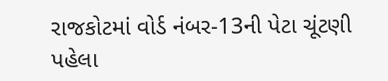રાજકોટમાં વોર્ડ નંબર-13ની પેટા ચૂંટણી પહેલા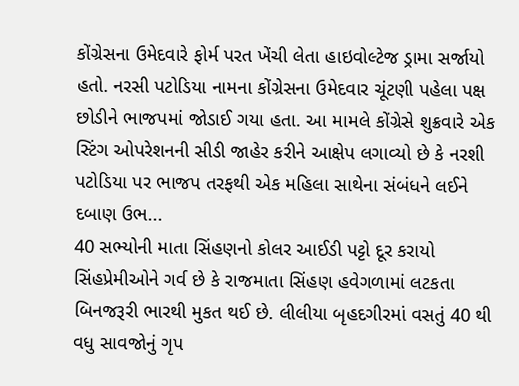કોંગ્રેસના ઉમેદવારે ફોર્મ પરત ખેંચી લેતા હાઇવોલ્ટેજ ડ્રામા સર્જાયો હતો. નરસી પટોડિયા નામના કોંગ્રેસના ઉમેદવાર ચૂંટણી પહેલા પક્ષ છોડીને ભાજપમાં જોડાઈ ગયા હતા. આ મામલે કોંગ્રેસે શુક્રવારે એક સ્ટિંગ ઓપરેશનની સીડી જાહેર કરીને આક્ષેપ લગાવ્યો છે કે નરશી પટોડિયા પર ભાજપ તરફથી એક મહિલા સાથેના સંબંધને લઈને દબાણ ઉભ...
40 સભ્યોની માતા સિંહણનો કોલર આઈડી પટ્ટો દૂર કરાયો
સિંહપ્રેમીઓને ગર્વ છે કે રાજમાતા સિંહણ હવેગળામાં લટકતા બિનજરૂરી ભારથી મુકત થઈ છે. લીલીયા બૃહદગીરમાં વસતું 40 થી વધુ સાવજોનું ગૃપ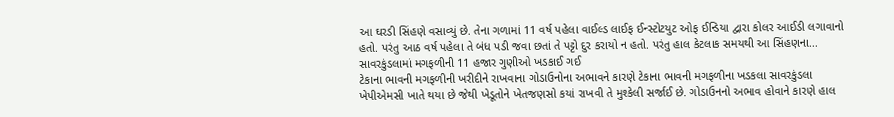આ ઘરડી સિંહણે વસાવ્યું છે. તેના ગળામાં 11 વર્ષ પહેલા વાઈલ્ડ લાઈફ ઈન્સ્ટોટયુટ ઓફ ઈન્ડિયા દ્વારા કોલર આઈડી લગાવાનો હતો. પરંતુ આઠ વર્ષ પહેલા તે બંધ પડી જવા છતાં તે પટ્ટો દુર કરાયો ન હતો. પરંતુ હાલ કેટલાક સમયથી આ સિંહણના...
સાવરકુંડલામાં મગફળીની 11 હજાર ગુણીઓ ખડકાઈ ગઈ
ટેકાના ભાવની મગફળીની ખરીદીને રાખવાના ગોડાઉનોના અભાવને કારણે ટેકાના ભાવની મગફળીના ખડકલા સાવરકુંડલા ખેપીએમસી ખાતે થયા છે જેથી ખેડૂતોને ખેતજણસો કયાં રાખવી તે મુશ્કેલી સર્જાઈ છે. ગોડાઉનનો અભાવ હોવાને કારણે હાલ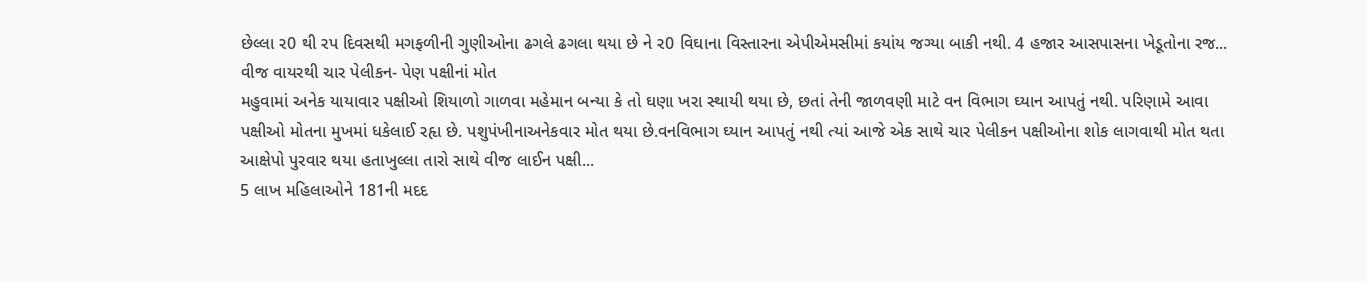છેલ્લા ર0 થી રપ દિવસથી મગફળીની ગુણીઓના ઢગલે ઢગલા થયા છે ને ર0 વિઘાના વિસ્તારના એપીએમસીમાં કયાંય જગ્યા બાકી નથી. 4 હજાર આસપાસના ખેડૂતોના રજ...
વીજ વાયરથી ચાર પેલીકન- પેણ પક્ષીનાં મોત
મહુવામાં અનેક યાયાવાર પક્ષીઓ શિયાળો ગાળવા મહેમાન બન્યા કે તો ઘણા ખરા સ્થાયી થયા છે, છતાં તેની જાળવણી માટે વન વિભાગ ઘ્યાન આપતું નથી. પરિણામે આવા પક્ષીઓ મોતના મુખમાં ધકેલાઈ રહૃા છે. પશુપંખીનાઅનેકવાર મોત થયા છે.વનવિભાગ ઘ્યાન આપતું નથી ત્યાં આજે એક સાથે ચાર પેલીકન પક્ષીઓના શોક લાગવાથી મોત થતા આક્ષેપો પુરવાર થયા હતાખુલ્લા તારો સાથે વીજ લાઈન પક્ષી...
5 લાખ મહિલાઓને 181ની મદદ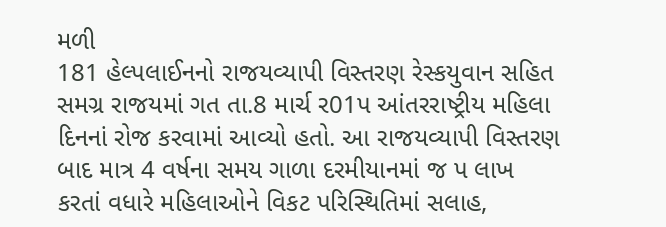મળી
181 હેલ્પલાઈનનો રાજયવ્યાપી વિસ્તરણ રેસ્કયુવાન સહિત સમગ્ર રાજયમાં ગત તા.8 માર્ચ ર01પ આંતરરાષ્ટ્રીય મહિલા દિનનાં રોજ કરવામાં આવ્યો હતો. આ રાજયવ્યાપી વિસ્તરણ બાદ માત્ર 4 વર્ષના સમય ગાળા દરમીયાનમાં જ પ લાખ કરતાં વધારે મહિલાઓને વિકટ પરિસ્થિતિમાં સલાહ,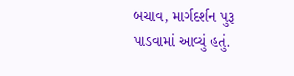બચાવ, માર્ગદર્શન પુરૂ પાડવામાં આવ્યું હતું.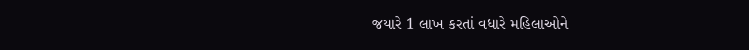જયારે 1 લાખ કરતાં વધારે મહિલાઓને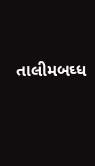તાલીમબઘ્ધ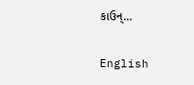કાઉન્...

English